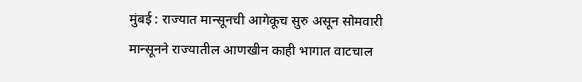मुंबई : राज्यात मान्सूनची आगेकूच सुरु असून सोमवारी मान्सूनने राज्यातील आणखीन काही भागात वाटचाल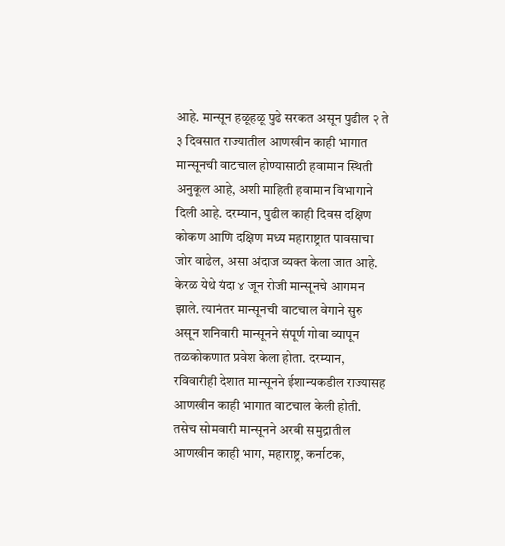आहे. मान्सून हळूहळू पुढे सरकत असून पुढील २ ते ३ दिवसात राज्यातील आणखीन काही भागात मान्सूनची वाटचाल होण्यासाठी हवामान स्थिती अनुकूल आहे, अशी माहिती हवामान विभागाने दिली आहे. दरम्यान, पुढील काही दिवस दक्षिण कोकण आणि दक्षिण मध्य महाराष्ट्रात पावसाचा जोर वाढेल, असा अंदाज व्यक्त केला जात आहे.
केरळ येथे यंदा ४ जून रोजी मान्सूनचे आगमन झाले. त्यानंतर मान्सूनची वाटचाल वेगाने सुरु असून शनिवारी मान्सूनने संपूर्ण गोवा व्यापून तळकोकणात प्रवेश केला होता. दरम्यान, रविवारीही देशात मान्सूनने ईशान्यकडील राज्यासह आणखीन काही भागात वाटचाल केली होती. तसेच सोमवारी मान्सूनने अरबी समुद्रातील आणखीन काही भाग, महाराष्ट्र, कर्नाटक,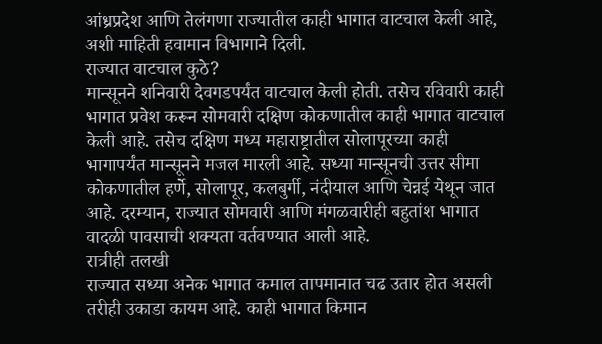आंध्रप्रदेश आणि तेलंगणा राज्यातील काही भागात वाटचाल केली आहे, अशी माहिती हवामान विभागाने दिली.
राज्यात वाटचाल कुठे?
मान्सूनने शनिवारी देवगडपर्यंत वाटचाल केली होती. तसेच रविवारी काही भागात प्रवेश करून सोमवारी दक्षिण कोकणातील काही भागात वाटचाल केली आहे. तसेच दक्षिण मध्य महाराष्ट्रातील सोलापूरच्या काही भागापर्यंत मान्सूनने मजल मारली आहे. सध्या मान्सूनची उत्तर सीमा कोकणातील हर्णे, सोलापूर, कलबुर्गी, नंदीयाल आणि चेन्नई येथून जात आहे. दरम्यान, राज्यात सोमवारी आणि मंगळवारीही बहुतांश भागात वादळी पावसाची शक्यता वर्तवण्यात आली आहे.
रात्रीही तलखी
राज्यात सध्या अनेक भागात कमाल तापमानात चढ उतार होत असली तरीही उकाडा कायम आहे. काही भागात किमान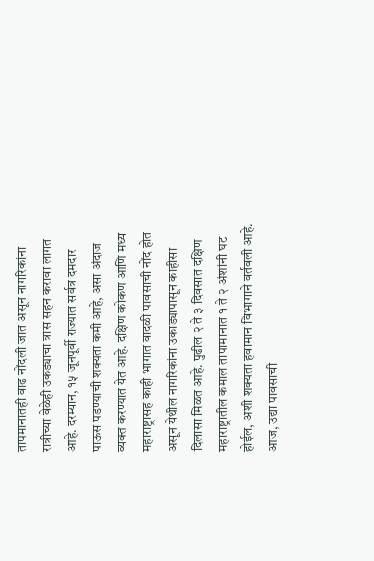तापमानातही वाढ नोंदली जात असून नागरिकांना रात्रीच्या वेळेही उकड्याचा त्रास सहन करावा लागत आहे. दरम्यान, १५ जूनपूर्वी राज्यात सर्वत्र दमदार पाऊस पडण्याची शक्यता कमी आहे, असा अंदाज व्यक्त करण्यात येत आहे. दक्षिण कोकण आणि मध्य महाराष्ट्रासह काही भागात वादळी पावसाची नोंद होत असून येथील नागरिकांना उकाड्यापासून काहीसा दिलासा मिळत आहे. पुढील २ ते ३ दिवसात दक्षिण महाराष्ट्रातील कमाल तापामानात १ ते २ अंशांनी घट होईल, अशी शक्यता हवामान विभागाने वर्तवली आहे.
आज, उद्या पावसाची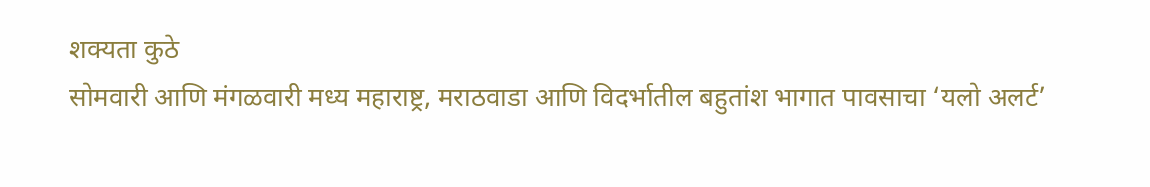शक्यता कुठे
सोमवारी आणि मंगळवारी मध्य महाराष्ट्र, मराठवाडा आणि विदर्भातील बहुतांश भागात पावसाचा ‘यलो अलर्ट’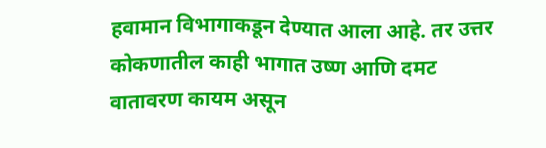हवामान विभागाकडून देण्यात आला आहे. तर उत्तर कोकणातील काही भागात उष्ण आणि दमट वातावरण कायम असून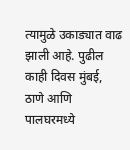त्यामुळे उकाड्यात वाढ झाली आहे. पुढील काही दिवस मुंबई, ठाणे आणि पालघरमध्ये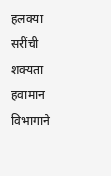हलक्या सरींची शक्यता हवामान विभागाने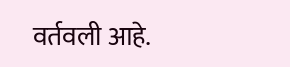वर्तवली आहे.